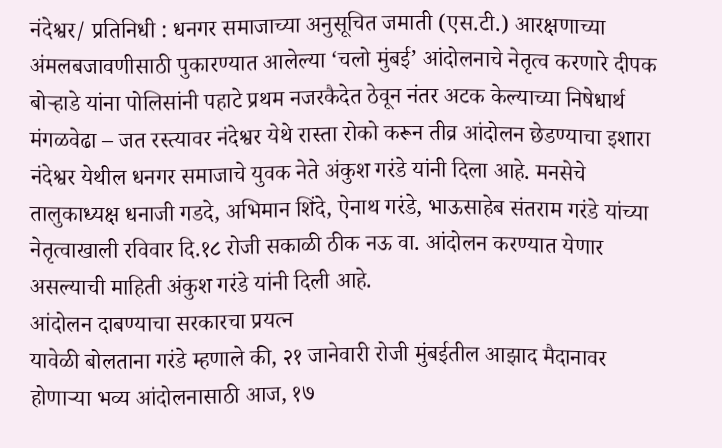नंदेश्वर/ प्रतिनिधी : धनगर समाजाच्या अनुसूचित जमाती (एस.टी.) आरक्षणाच्या अंमलबजावणीसाठी पुकारण्यात आलेल्या ‘चलो मुंबई’ आंदोलनाचे नेतृत्व करणारे दीपक बोऱ्हाडे यांना पोलिसांनी पहाटे प्रथम नजरकैदेत ठेवून नंतर अटक केल्याच्या निषेधार्थ मंगळवेढा – जत रस्त्यावर नंदेश्वर येथे रास्ता रोको करून तीव्र आंदोलन छेडण्याचा इशारा नंदेश्वर येथील धनगर समाजाचे युवक नेते अंकुश गरंडे यांनी दिला आहे. मनसेचे तालुकाध्यक्ष धनाजी गडदे, अभिमान शिंदे, ऐनाथ गरंडे, भाऊसाहेब संतराम गरंडे यांच्या नेतृत्वाखाली रविवार दि.१८ रोजी सकाळी ठीक नऊ वा. आंदोलन करण्यात येणार असल्याची माहिती अंकुश गरंडे यांनी दिली आहे.
आंदोलन दाबण्याचा सरकारचा प्रयत्न
यावेळी बोलताना गरंडे म्हणाले की, २१ जानेवारी रोजी मुंबईतील आझाद मैदानावर होणाऱ्या भव्य आंदोलनासाठी आज, १७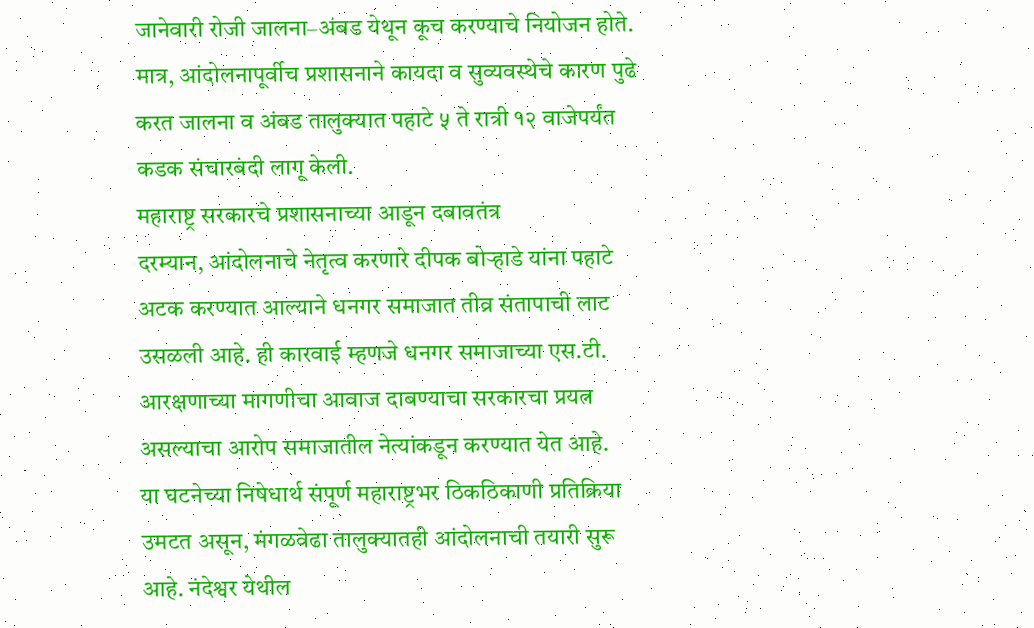जानेवारी रोजी जालना–अंबड येथून कूच करण्याचे नियोजन होते. मात्र, आंदोलनापूर्वीच प्रशासनाने कायदा व सुव्यवस्थेचे कारण पुढे करत जालना व अंबड तालुक्यात पहाटे ५ ते रात्री १२ वाजेपर्यंत कडक संचारबंदी लागू केली.
महाराष्ट्र सरकारचे प्रशासनाच्या आडून दबावतंत्र
दरम्यान, आंदोलनाचे नेतृत्व करणारे दीपक बोऱ्हाडे यांना पहाटे अटक करण्यात आल्याने धनगर समाजात तीव्र संतापाची लाट उसळली आहे. ही कारवाई म्हणजे धनगर समाजाच्या एस.टी. आरक्षणाच्या मागणीचा आवाज दाबण्याचा सरकारचा प्रयत्न असल्याचा आरोप समाजातील नेत्यांकडून करण्यात येत आहे.
या घटनेच्या निषेधार्थ संपूर्ण महाराष्ट्रभर ठिकठिकाणी प्रतिक्रिया उमटत असून, मंगळवेढा तालुक्यातही आंदोलनाची तयारी सुरू आहे. नंदेश्वर येथील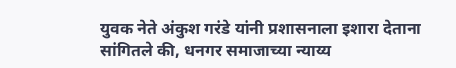युवक नेते अंकुश गरंडे यांनी प्रशासनाला इशारा देताना सांगितले की, धनगर समाजाच्या न्याय्य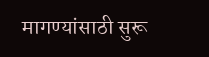मागण्यांसाठी सुरू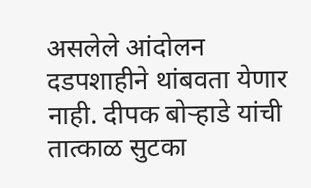असलेले आंदोलन दडपशाहीने थांबवता येणार नाही. दीपक बोऱ्हाडे यांची तात्काळ सुटका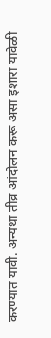करण्यात यावी. अन्यथा तीव्र आंदोलन करू असा इशारा यावेळी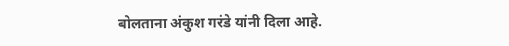बोलताना अंकुश गरंडे यांनी दिला आहे.